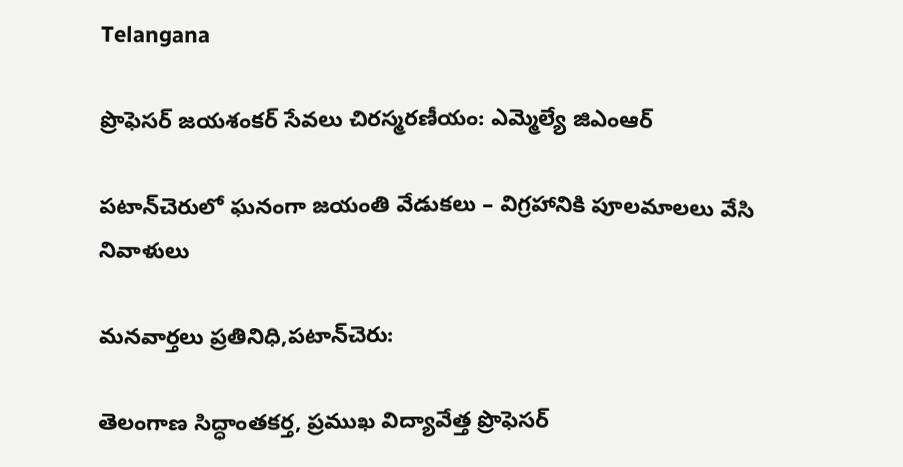Telangana

ప్రొఫెసర్ జయశంకర్ సేవలు చిరస్మరణీయం: ఎమ్మెల్యే జిఎంఆర్

పటాన్‌చెరులో ఘనంగా జయంతి వేడుకలు – విగ్రహానికి పూలమాలలు వేసి నివాళులు

మనవార్తలు ప్రతినిధి,పటాన్‌చెరు:

తెలంగాణ సిద్ధాంతకర్త, ప్రముఖ విద్యావేత్త ప్రొఫెసర్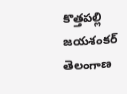కొత్తపల్లి జయశంకర్ తెలంగాణ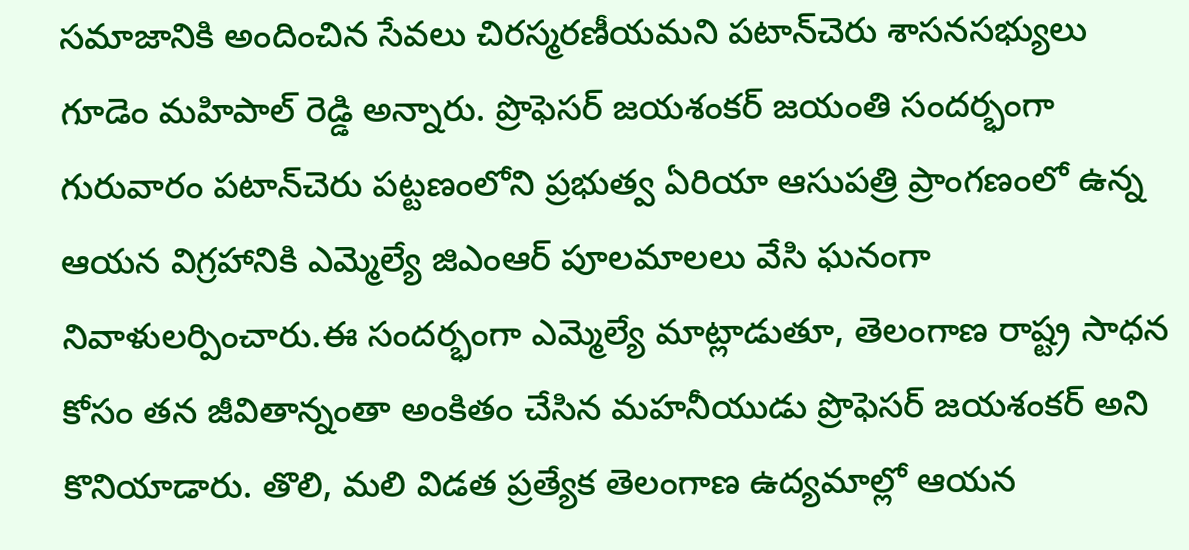సమాజానికి అందించిన సేవలు చిరస్మరణీయమని పటాన్‌చెరు శాసనసభ్యులు గూడెం మహిపాల్ రెడ్డి అన్నారు. ప్రొఫెసర్ జయశంకర్ జయంతి సందర్భంగా గురువారం పటాన్‌చెరు పట్టణంలోని ప్రభుత్వ ఏరియా ఆసుపత్రి ప్రాంగణంలో ఉన్న ఆయన విగ్రహానికి ఎమ్మెల్యే జిఎంఆర్ పూలమాలలు వేసి ఘనంగా నివాళులర్పించారు.ఈ సందర్భంగా ఎమ్మెల్యే మాట్లాడుతూ, తెలంగాణ రాష్ట్ర సాధన కోసం తన జీవితాన్నంతా అంకితం చేసిన మహనీయుడు ప్రొఫెసర్ జయశంకర్ అని కొనియాడారు. తొలి, మలి విడత ప్రత్యేక తెలంగాణ ఉద్యమాల్లో ఆయన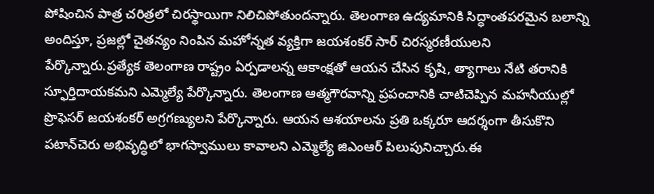పోషించిన పాత్ర చరిత్రలో చిరస్థాయిగా నిలిచిపోతుందన్నారు. తెలంగాణ ఉద్యమానికి సిద్ధాంతపరమైన బలాన్ని అందిస్తూ, ప్రజల్లో చైతన్యం నింపిన మహోన్నత వ్యక్తిగా జయశంకర్ సార్ చిరస్మరణీయులని పేర్కొన్నారు.ప్రత్యేక తెలంగాణ రాష్ట్రం ఏర్పడాలన్న ఆకాంక్షతో ఆయన చేసిన కృషి, త్యాగాలు నేటి తరానికి స్ఫూర్తిదాయకమని ఎమ్మెల్యే పేర్కొన్నారు. తెలంగాణ ఆత్మగౌరవాన్ని ప్రపంచానికి చాటిచెప్పిన మహనీయుల్లో ప్రొఫెసర్ జయశంకర్ అగ్రగణ్యులని పేర్కొన్నారు. ఆయన ఆశయాలను ప్రతి ఒక్కరూ ఆదర్శంగా తీసుకొని పటాన్‌చెరు అభివృద్ధిలో భాగస్వాములు కావాలని ఎమ్మెల్యే జిఎంఆర్ పిలుపునిచ్చారు.ఈ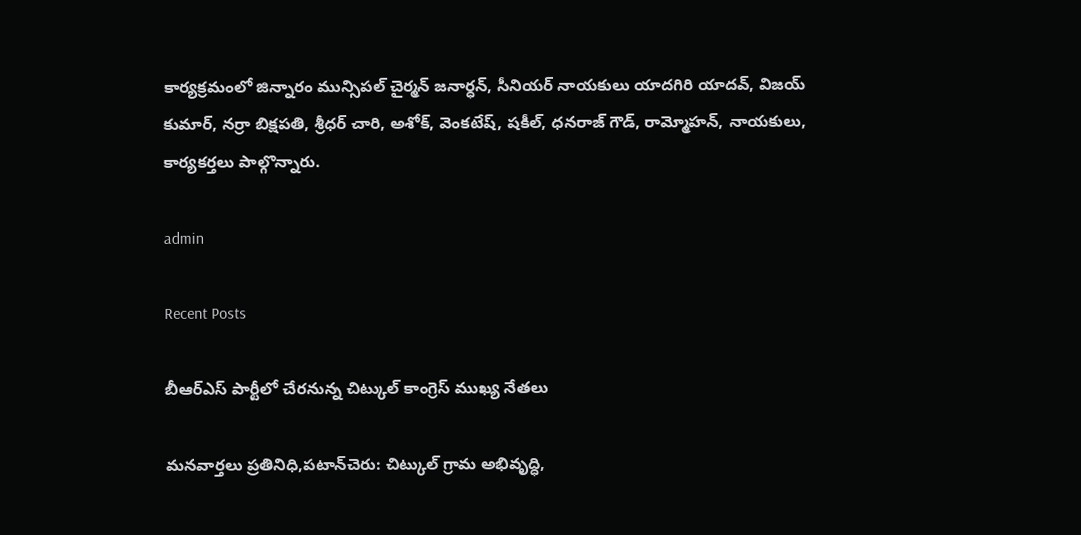కార్యక్రమంలో జిన్నారం మున్సిపల్ చైర్మన్ జనార్ధన్, సీనియర్ నాయకులు యాదగిరి యాదవ్, విజయ్ కుమార్, నర్రా బిక్షపతి, శ్రీధర్ చారి, అశోక్, వెంకటేష్, షకీల్, ధనరాజ్ గౌడ్, రామ్మోహన్, నాయకులు, కార్యకర్తలు పాల్గొన్నారు.

admin

Recent Posts

బీఆర్ఎస్ పార్టీలో చేరనున్న చిట్కుల్ కాంగ్రెస్ ముఖ్య నేతలు

మనవార్తలు ప్రతినిధి,పటాన్‌చెరు: చిట్కుల్ గ్రామ అభివృద్ధి,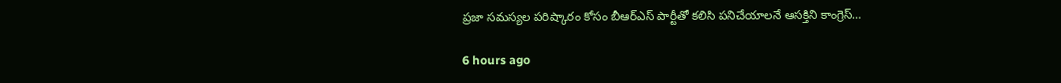ప్రజా సమస్యల పరిష్కారం కోసం బీఆర్ఎస్ పార్టీతో కలిసి పనిచేయాలనే ఆసక్తిని కాంగ్రెస్…

6 hours ago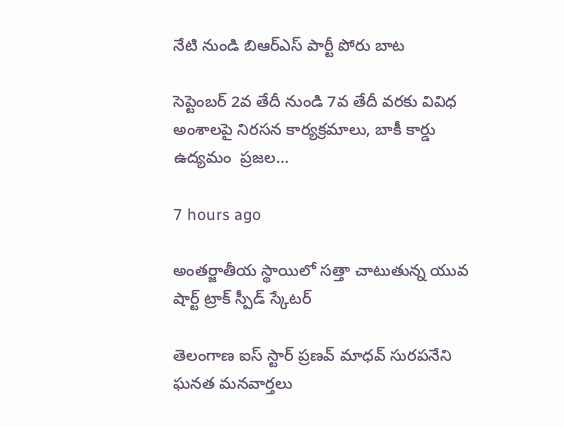నేటి నుండి బిఆర్ఎస్ పార్టీ పోరు బాట

సెప్టెంబర్ 2వ తేదీ నుండి 7వ తేదీ వరకు వివిధ అంశాలపై నిరసన కార్యక్రమాలు, బాకీ కార్డు ఉద్యమం  ప్రజల…

7 hours ago

అంతర్జాతీయ స్థాయిలో సత్తా చాటుతున్న యువ షార్ట్ ట్రాక్ స్పీడ్ స్కేటర్

తెలంగాణ ఐస్ స్టార్ ప్రణవ్ మాధవ్ సురపనేని ఘనత మనవార్తలు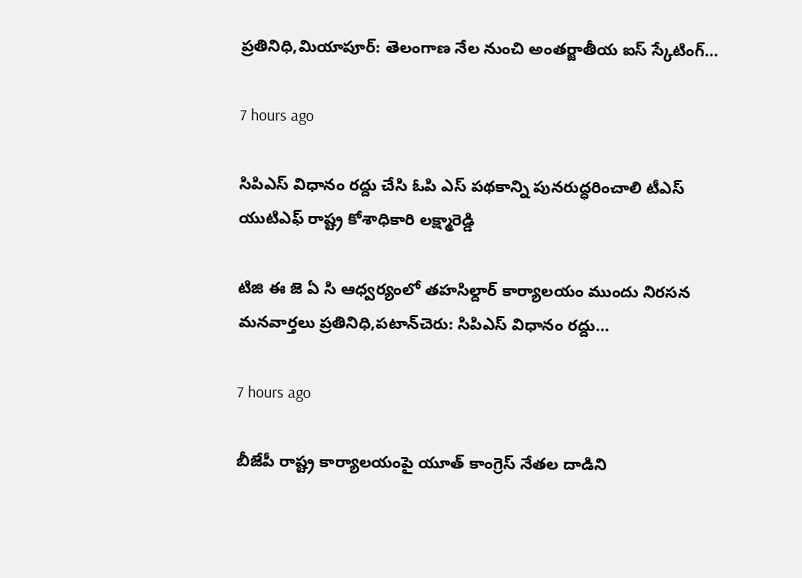ప్రతినిధి,మియాపూర్: తెలంగాణ నేల నుంచి అంతర్జాతీయ ఐస్ స్కేటింగ్…

7 hours ago

సిపిఎస్ విధానం రద్దు చేసి ఓపి ఎస్ పథకాన్ని పునరుద్ధరించాలి టీఎస్ యుటిఎఫ్ రాష్ట్ర కోశాధికారి లక్ష్మారెడ్డి

టిజి ఈ జె ఏ సి ఆధ్వర్యంలో తహసిల్దార్ కార్యాలయం ముందు నిరసన మనవార్తలు ప్రతినిధి,పటాన్‌చెరు: సిపిఎస్ విధానం రద్దు…

7 hours ago

బీజేపీ రాష్ట్ర కార్యాలయంపై యూత్ కాంగ్రెస్ నేతల దాడిని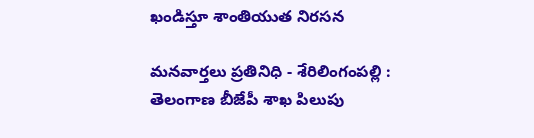ఖండిస్తూ శాంతియుత నిరసన

మనవార్తలు ప్రతినిధి - శేరిలింగంపల్లి : తెలంగాణ బీజేపీ శాఖ పిలుపు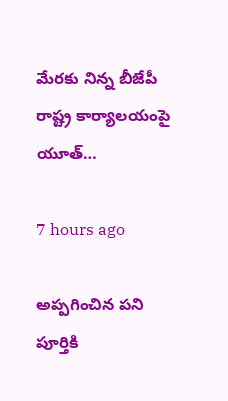మేరకు నిన్న బీజేపీ రాష్ట్ర కార్యాలయంపై యూత్…

7 hours ago

అప్పగించిన పని పూర్తికి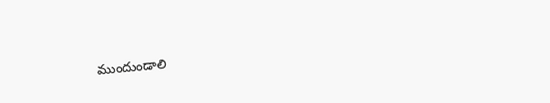ముందుండాలి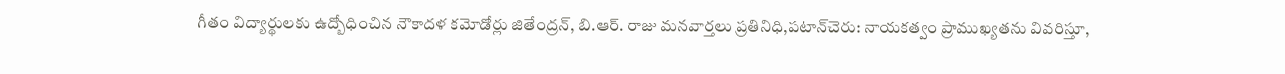గీతం విద్యార్థులకు ఉద్బోధించిన నౌకాదళ కమోడోర్లు జితేంద్రన్, బి.ఆర్. రాజు మనవార్తలు ప్రతినిధి,పటాన్‌చెరు: నాయకత్వం ప్రాముఖ్యతను వివరిస్తూ,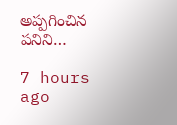అప్పగించిన పనిని…

7 hours ago